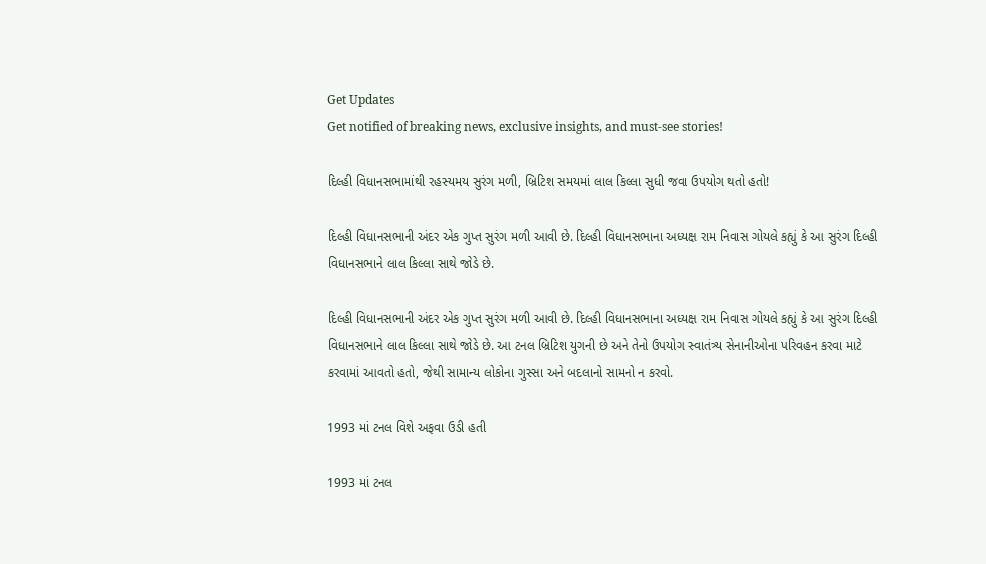Get Updates
Get notified of breaking news, exclusive insights, and must-see stories!

દિલ્હી વિધાનસભામાંથી રહસ્યમય સુરંગ મળી, બ્રિટિશ સમયમાં લાલ કિલ્લા સુધી જવા ઉપયોગ થતો હતો!

દિલ્હી વિધાનસભાની અંદર એક ગુપ્ત સુરંગ મળી આવી છે. દિલ્હી વિધાનસભાના અધ્યક્ષ રામ નિવાસ ગોયલે કહ્યું કે આ સુરંગ દિલ્હી વિધાનસભાને લાલ કિલ્લા સાથે જોડે છે.

દિલ્હી વિધાનસભાની અંદર એક ગુપ્ત સુરંગ મળી આવી છે. દિલ્હી વિધાનસભાના અધ્યક્ષ રામ નિવાસ ગોયલે કહ્યું કે આ સુરંગ દિલ્હી વિધાનસભાને લાલ કિલ્લા સાથે જોડે છે. આ ટનલ બ્રિટિશ યુગની છે અને તેનો ઉપયોગ સ્વાતંત્ર્ય સેનાનીઓના પરિવહન કરવા માટે કરવામાં આવતો હતો, જેથી સામાન્ય લોકોના ગુસ્સા અને બદલાનો સામનો ન કરવો.

1993 માં ટનલ વિશે અફવા ઉડી હતી

1993 માં ટનલ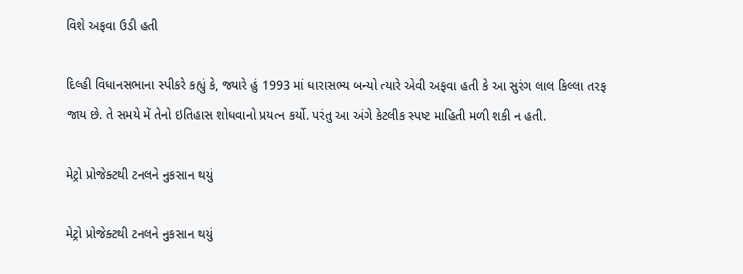વિશે અફવા ઉડી હતી

દિલ્હી વિધાનસભાના સ્પીકરે કહ્યું કે, જ્યારે હું 1993 માં ધારાસભ્ય બન્યો ત્યારે એવી અફવા હતી કે આ સુરંગ લાલ કિલ્લા તરફ જાય છે. તે સમયે મેં તેનો ઇતિહાસ શોધવાનો પ્રયત્ન કર્યો. પરંતુ આ અંગે કેટલીક સ્પષ્ટ માહિતી મળી શકી ન હતી.

મેટ્રો પ્રોજેક્ટથી ટનલને નુકસાન થયું

મેટ્રો પ્રોજેક્ટથી ટનલને નુકસાન થયું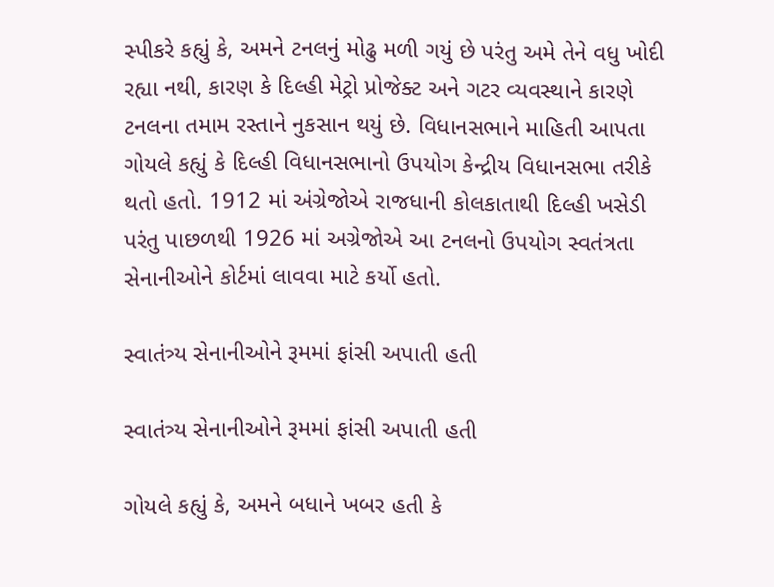સ્પીકરે કહ્યું કે, અમને ટનલનું મોઢુ મળી ગયું છે પરંતુ અમે તેને વધુ ખોદી રહ્યા નથી, કારણ કે દિલ્હી મેટ્રો પ્રોજેક્ટ અને ગટર વ્યવસ્થાને કારણે ટનલના તમામ રસ્તાને નુકસાન થયું છે. વિધાનસભાને માહિતી આપતા ગોયલે કહ્યું કે દિલ્હી વિધાનસભાનો ઉપયોગ કેન્દ્રીય વિધાનસભા તરીકે થતો હતો. 1912 માં અંગ્રેજોએ રાજધાની કોલકાતાથી દિલ્હી ખસેડી પરંતુ પાછળથી 1926 માં અગ્રેજોએ આ ટનલનો ઉપયોગ સ્વતંત્રતા સેનાનીઓને કોર્ટમાં લાવવા માટે કર્યો હતો.

સ્વાતંત્ર્ય સેનાનીઓને રૂમમાં ફાંસી અપાતી હતી

સ્વાતંત્ર્ય સેનાનીઓને રૂમમાં ફાંસી અપાતી હતી

ગોયલે કહ્યું કે, અમને બધાને ખબર હતી કે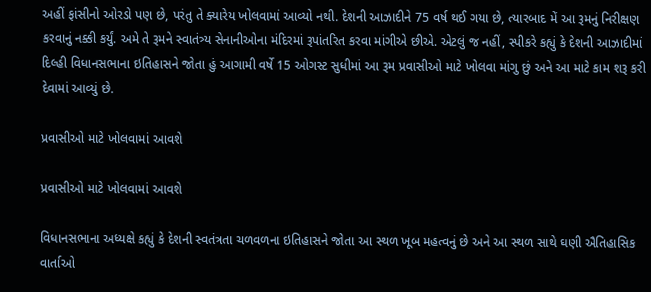અહીં ફાંસીનો ઓરડો પણ છે, પરંતુ તે ક્યારેય ખોલવામાં આવ્યો નથી. દેશની આઝાદીને 75 વર્ષ થઈ ગયા છે, ત્યારબાદ મેં આ રૂમનું નિરીક્ષણ કરવાનું નક્કી કર્યું. અમે તે રૂમને સ્વાતંત્ર્ય સેનાનીઓના મંદિરમાં રૂપાંતરિત કરવા માંગીએ છીએ. એટલું જ નહીં, સ્પીકરે કહ્યું કે દેશની આઝાદીમાં દિલ્હી વિધાનસભાના ઇતિહાસને જોતા હું આગામી વર્ષે 15 ઓગસ્ટ સુધીમાં આ રૂમ પ્રવાસીઓ માટે ખોલવા માંગુ છું અને આ માટે કામ શરૂ કરી દેવામાં આવ્યું છે.

પ્રવાસીઓ માટે ખોલવામાં આવશે

પ્રવાસીઓ માટે ખોલવામાં આવશે

વિધાનસભાના અધ્યક્ષે કહ્યું કે દેશની સ્વતંત્રતા ચળવળના ઇતિહાસને જોતા આ સ્થળ ખૂબ મહત્વનું છે અને આ સ્થળ સાથે ઘણી ઐતિહાસિક વાર્તાઓ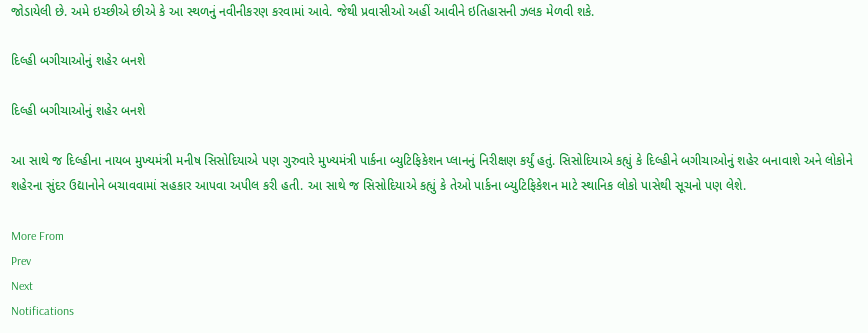જોડાયેલી છે. અમે ઇચ્છીએ છીએ કે આ સ્થળનું નવીનીકરણ કરવામાં આવે. જેથી પ્રવાસીઓ અહીં આવીને ઇતિહાસની ઝલક મેળવી શકે.

દિલ્હી બગીચાઓનું શહેર બનશે

દિલ્હી બગીચાઓનું શહેર બનશે

આ સાથે જ દિલ્હીના નાયબ મુખ્યમંત્રી મનીષ સિસોદિયાએ પણ ગુરુવારે મુખ્યમંત્રી પાર્કના બ્યુટિફિકેશન પ્લાનનું નિરીક્ષણ કર્યું હતું. સિસોદિયાએ કહ્યું કે દિલ્હીને બગીચાઓનું શહેર બનાવાશે અને લોકોને શહેરના સુંદર ઉદ્યાનોને બચાવવામાં સહકાર આપવા અપીલ કરી હતી. આ સાથે જ સિસોદિયાએ કહ્યું કે તેઓ પાર્કના બ્યુટિફિકેશન માટે સ્થાનિક લોકો પાસેથી સૂચનો પણ લેશે.

More From
Prev
Next
Notifications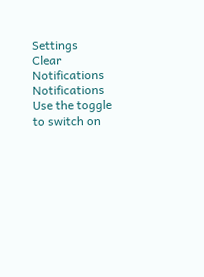Settings
Clear Notifications
Notifications
Use the toggle to switch on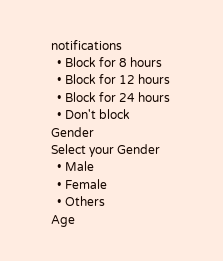notifications
  • Block for 8 hours
  • Block for 12 hours
  • Block for 24 hours
  • Don't block
Gender
Select your Gender
  • Male
  • Female
  • Others
Age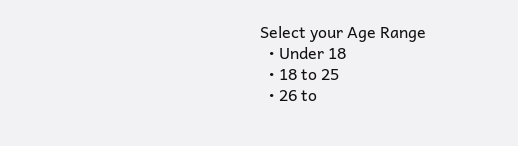Select your Age Range
  • Under 18
  • 18 to 25
  • 26 to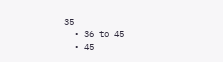35
  • 36 to 45
  • 45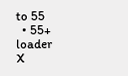to 55
  • 55+
loader
X